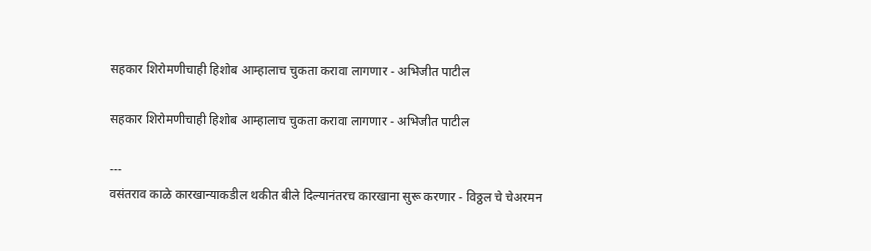सहकार शिरोमणीचाही हिशोब आम्हालाच चुकता करावा लागणार - अभिजीत पाटील

सहकार शिरोमणीचाही हिशोब आम्हालाच चुकता करावा लागणार - अभिजीत पाटील

---
वसंतराव काळे कारखान्याकडील थकीत बीले दिल्यानंतरच कारखाना सुरू करणार - विठ्ठल चे चेअरमन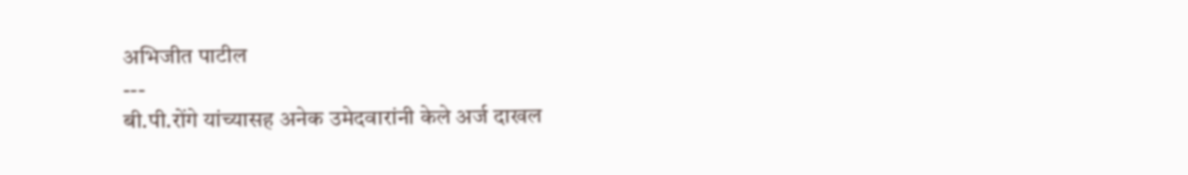अभिजीत पाटील
---
बी.पी.रोंगे यांच्यासह अनेक उमेदवारांनी केले अर्ज दाखल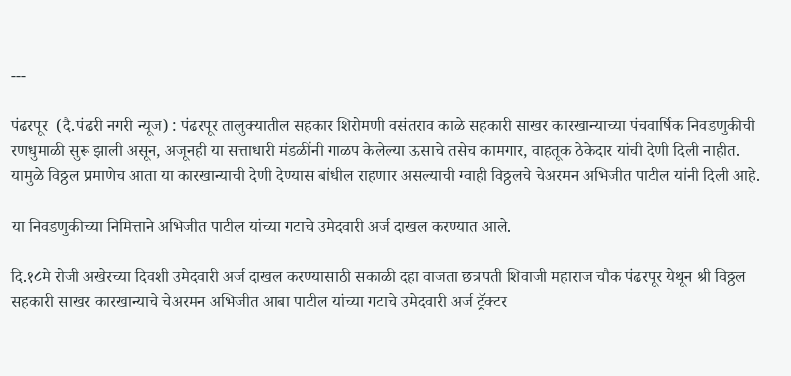---

पंढरपूर  (दै.पंढरी नगरी न्यूज) : पंढरपूर तालुक्यातील सहकार शिरोमणी वसंतराव काळे सहकारी साखर कारखान्याच्या पंचवार्षिक निवडणुकीची रणधुमाळी सुरू झाली असून, अजूनही या सत्ताधारी मंडळींनी गाळप केलेल्या ऊसाचे तसेच कामगार, वाहतूक ठेकेदार यांची देणी दिली नाहीत. यामुळे विठ्ठल प्रमाणेच आता या कारखान्याची देणी देण्यास बांधील राहणार असल्याची ग्वाही विठ्ठलचे चेअरमन अभिजीत पाटील यांनी दिली आहे.

या निवडणुकीच्या निमित्ताने अभिजीत पाटील यांच्या गटाचे उमेदवारी अर्ज दाखल करण्यात आले.

दि.१८मे रोजी अखेरच्या दिवशी उमेदवारी अर्ज दाखल करण्यासाठी सकाळी दहा वाजता छत्रपती शिवाजी महाराज चौक पंढरपूर येथून श्री विठ्ठल सहकारी साखर कारखान्याचे चेअरमन अभिजीत आबा पाटील यांच्या गटाचे उमेदवारी अर्ज ट्रॅक्टर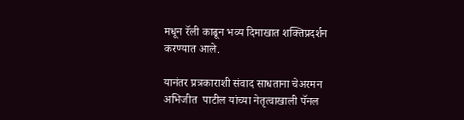मधून रॅली काढून भव्य दिमाखात शक्तिप्रदर्शन करण्यात आले.

यानंतर प्रत्रकाराशी संवाद साधताना चेअरमन अभिजीत  पाटील यांच्या नेतृत्वाखाली पॅनल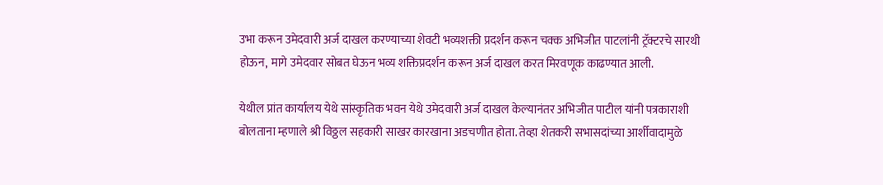उभा करून उमेदवारी अर्ज दाखल करण्याच्या शेवटी भव्यशक्ती प्रदर्शन करून चक्क अभिजीत पाटलांनी ट्रॅक्टरचे सारथी होऊन, मागे उमेदवार सोबत घेऊन भव्य शक्तिप्रदर्शन करून अर्ज दाखल करत मिरवणूक काढण्यात आली.

येथील प्रांत कार्यालय येथे सांस्कृतिक भवन येथे उमेदवारी अर्ज दाखल केल्यानंतर अभिजीत पाटील यांनी पत्रकाराशी बोलताना म्हणाले श्री विठ्ठल सहकारी साखर कारखाना अडचणीत होता. तेव्हा शेतकरी सभासदांच्या आर्शीवादामुळे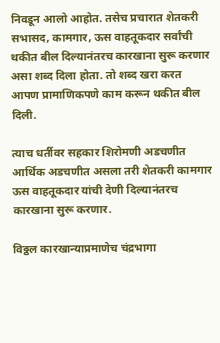निवडून आलो आहोत. तसेच प्रचारात शेतकरी सभासद, कामगार, ऊस वाहतूकदार सर्वांची थकीत बील दिल्यानंतरच कारखाना सुरू करणार असा शब्द दिला होता. तो शब्द खरा करत आपण प्रामाणिकपणे काम करून थकीत बील दिली.

त्याच धर्तीवर सहकार शिरोमणी अडचणीत आर्थिक अडचणीत असला तरी शेतकरी कामगार ऊस वाहतूकदार यांची देणी दिल्यानंतरच कारखाना सुरू करणार.

विठ्ठल कारखान्याप्रमाणेच चंद्रभागा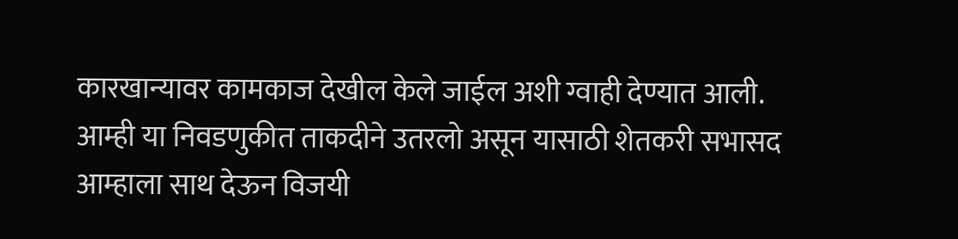कारखान्यावर कामकाज देखील केले जाईल अशी ग्वाही देण्यात आली. आम्ही या निवडणुकीत ताकदीने उतरलो असून यासाठी शेतकरी सभासद आम्हाला साथ देऊन विजयी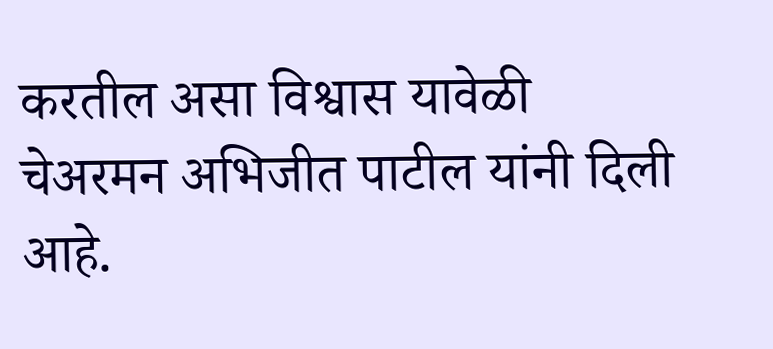करतील असा विश्वास यावेळी चेअरमन अभिजीत पाटील यांनी दिली आहे.